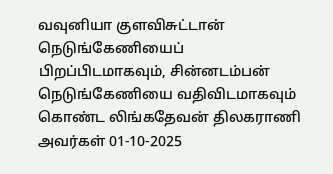வவுனியா குளவிசுட்டான் நெடுங்கேணியைப் பிறப்பிடமாகவும், சின்னடம்பன் நெடுங்கேணியை வதிவிடமாகவும் கொண்ட லிங்கதேவன் திலகராணி அவர்கள் 01-10-2025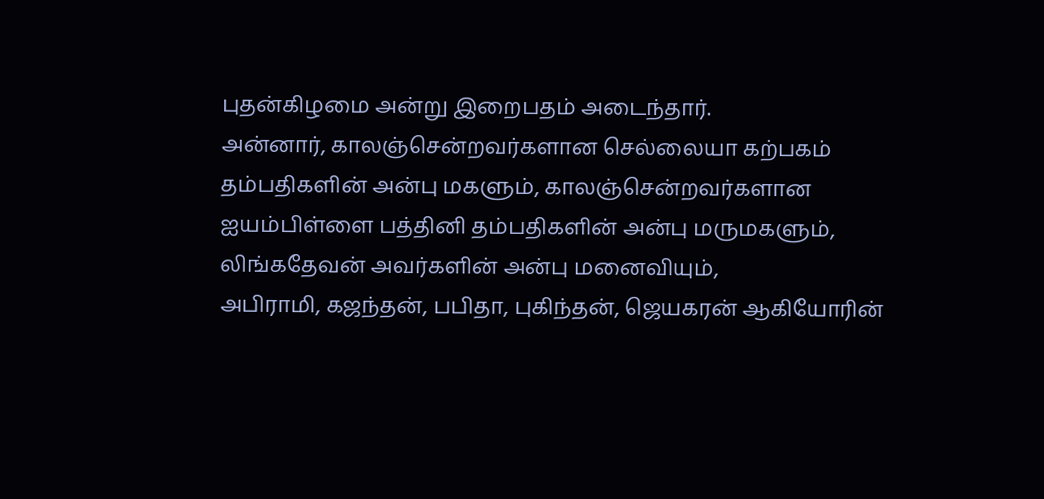புதன்கிழமை அன்று இறைபதம் அடைந்தார்.
அன்னார், காலஞ்சென்றவர்களான செல்லையா கற்பகம் தம்பதிகளின் அன்பு மகளும், காலஞ்சென்றவர்களான ஐயம்பிள்ளை பத்தினி தம்பதிகளின் அன்பு மருமகளும்,
லிங்கதேவன் அவர்களின் அன்பு மனைவியும்,
அபிராமி, கஜந்தன், பபிதா, புகிந்தன், ஜெயகரன் ஆகியோரின்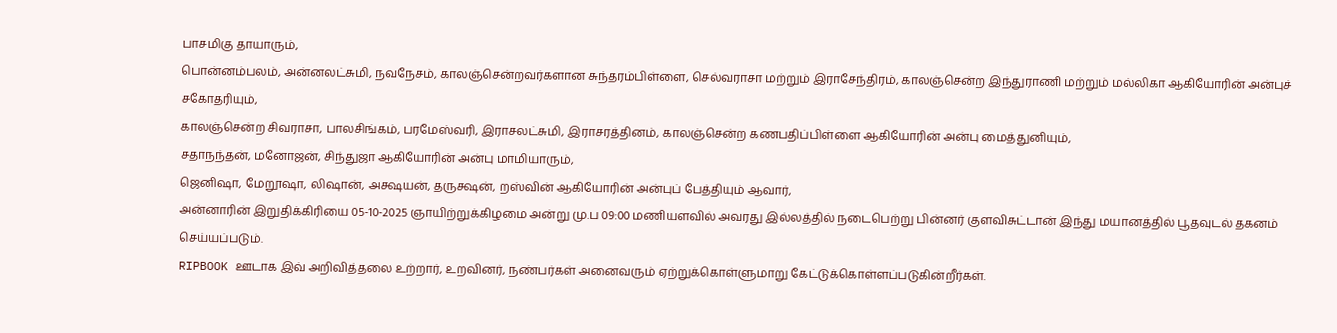பாசமிகு தாயாரும்,
பொன்னம்பலம், அன்னலட்சுமி, நவநேசம், காலஞ்சென்றவர்களான சுந்தரம்பிள்ளை, செல்வராசா மற்றும் இராசேந்திரம், காலஞ்சென்ற இந்துராணி மற்றும் மல்லிகா ஆகியோரின் அன்புச் சகோதரியும்,
காலஞ்சென்ற சிவராசா, பாலசிங்கம், பரமேஸ்வரி, இராசலட்சுமி, இராசரத்தினம், காலஞ்சென்ற கணபதிப்பிள்ளை ஆகியோரின் அன்பு மைத்துனியும்,
சதாநந்தன், மனோஜன், சிந்துஜா ஆகியோரின் அன்பு மாமியாரும்,
ஜெனிஷா, மேறூஷா, லிஷான், அக்ஷயன், தருக்ஷன், றஸ்வின் ஆகியோரின் அன்புப் பேத்தியும் ஆவார்,
அன்னாரின் இறுதிக்கிரியை 05-10-2025 ஞாயிற்றுக்கிழமை அன்று மு.ப 09:00 மணியளவில் அவரது இல்லத்தில் நடைபெற்று பின்னர் குளவிசுட்டான் இந்து மயானத்தில் பூதவுடல் தகனம் செய்யப்படும்.
RIPBOOK ஊடாக இவ் அறிவித்தலை உற்றார், உறவினர், நண்பர்கள் அனைவரும் ஏற்றுக்கொள்ளுமாறு கேட்டுக்கொள்ளப்படுகின்றீர்கள்.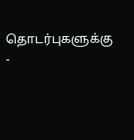தொடர்புகளுக்கு
-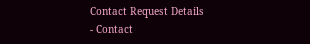Contact Request Details
- Contact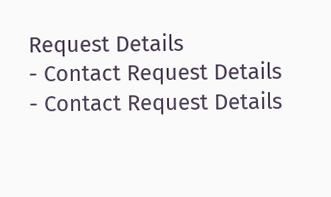Request Details
- Contact Request Details
- Contact Request Details